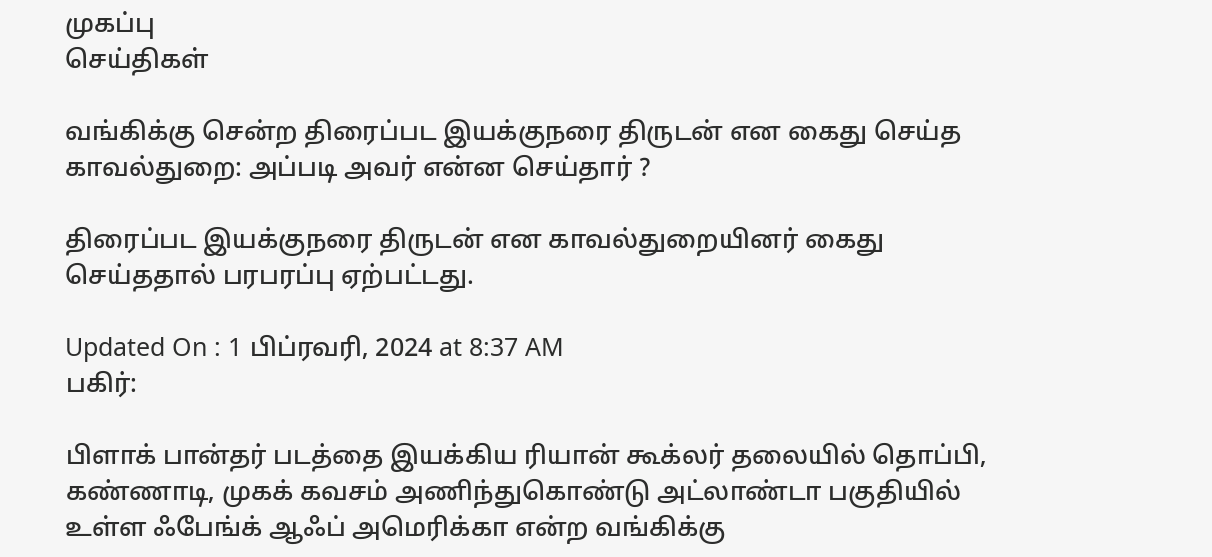முகப்பு
செய்திகள்

வங்கிக்கு சென்ற திரைப்பட இயக்குநரை திருடன் என கைது செய்த காவல்துறை: அப்படி அவர் என்ன செய்தார் ?

திரைப்பட இயக்குநரை திருடன் என காவல்துறையினர் கைது செய்ததால் பரபரப்பு ஏற்பட்டது.

Updated On : 1 பிப்ரவரி, 2024 at 8:37 AM
பகிர்:

பிளாக் பான்தர் படத்தை இயக்கிய ரியான் கூக்லர் தலையில் தொப்பி, கண்ணாடி, முகக் கவசம் அணிந்துகொண்டு அட்லாண்டா பகுதியில் உள்ள ஃபேங்க் ஆஃப் அமெரிக்கா என்ற வங்கிக்கு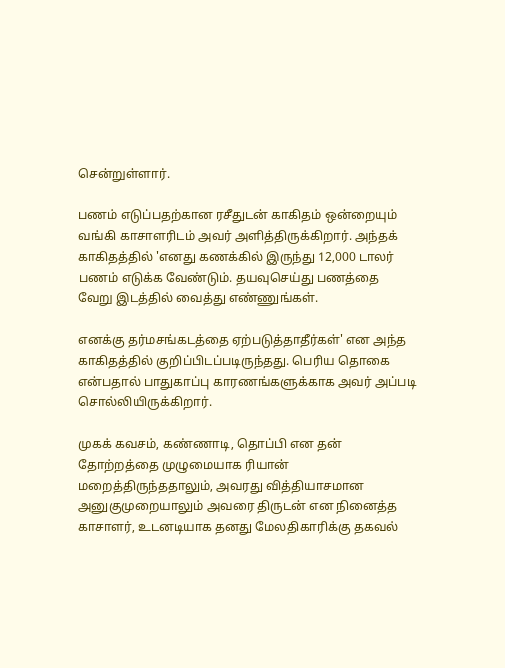சென்றுள்ளார்.

பணம் எடுப்பதற்கான ரசீதுடன் காகிதம் ஒன்றையும் வங்கி காசாளரிடம் அவர் அளித்திருக்கிறார். அந்தக் காகிதத்தில் 'எனது கணக்கில் இருந்து 12,000 டாலர் பணம் எடுக்க வேண்டும். தயவுசெய்து பணத்தை வேறு இடத்தில் வைத்து எண்ணுங்கள்.

எனக்கு தர்மசங்கடத்தை ஏற்படுத்தாதீர்கள்' என அந்த காகிதத்தில் குறிப்பிடப்படிருந்தது. பெரிய தொகை என்பதால் பாதுகாப்பு காரணங்களுக்காக அவர் அப்படி சொல்லியிருக்கிறார்.

முகக் கவசம், கண்ணாடி, தொப்பி என தன் தோற்றத்தை முழுமையாக ரியான் மறைத்திருந்ததாலும், அவரது வித்தியாசமான அனுகுமுறையாலும் அவரை திருடன் என நினைத்த காசாளர், உடனடியாக தனது மேலதிகாரிக்கு தகவல்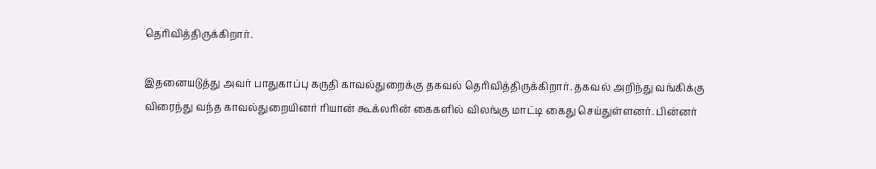தெரிவித்திருக்கிறார்.

இதனையடுத்து அவர் பாதுகாப்பு கருதி காவல்துறைக்கு தகவல் தெரிவித்திருக்கிறார். தகவல் அறிந்து வங்கிக்கு விரைந்து வந்த காவல்துறையினர் ரியான் கூக்லரின் கைகளில் விலங்கு மாட்டி கைது செய்துள்ளனர். பின்னர்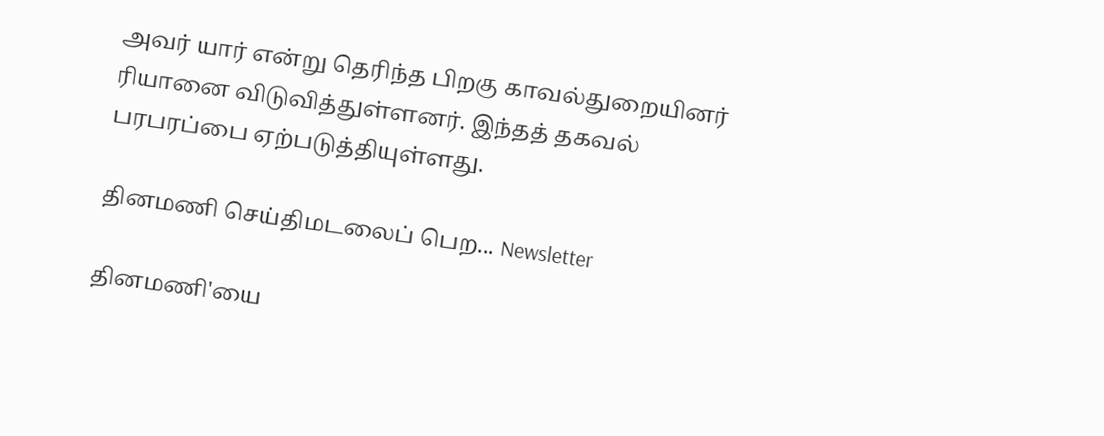அவர் யார் என்று தெரிந்த பிறகு காவல்துறையினர் ரியானை விடுவித்துள்ளனர். இந்தத் தகவல் பரபரப்பை ஏற்படுத்தியுள்ளது.

தினமணி செய்திமடலைப் பெற... Newsletter

தினமணி'யை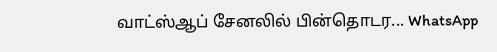வாட்ஸ்ஆப் சேனலில் பின்தொடர... WhatsApp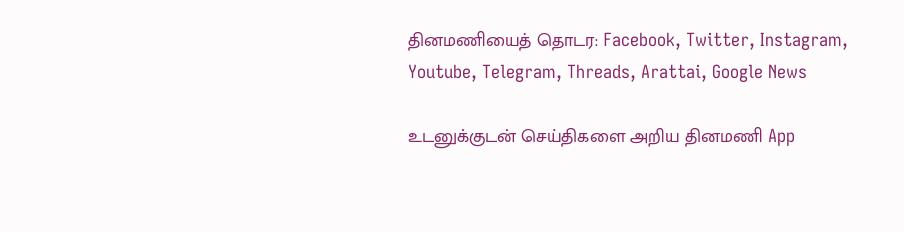தினமணியைத் தொடர: Facebook, Twitter, Instagram, Youtube, Telegram, Threads, Arattai, Google News

உடனுக்குடன் செய்திகளை அறிய தினமணி App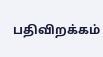பதிவிறக்கம்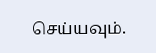செய்யவும்.